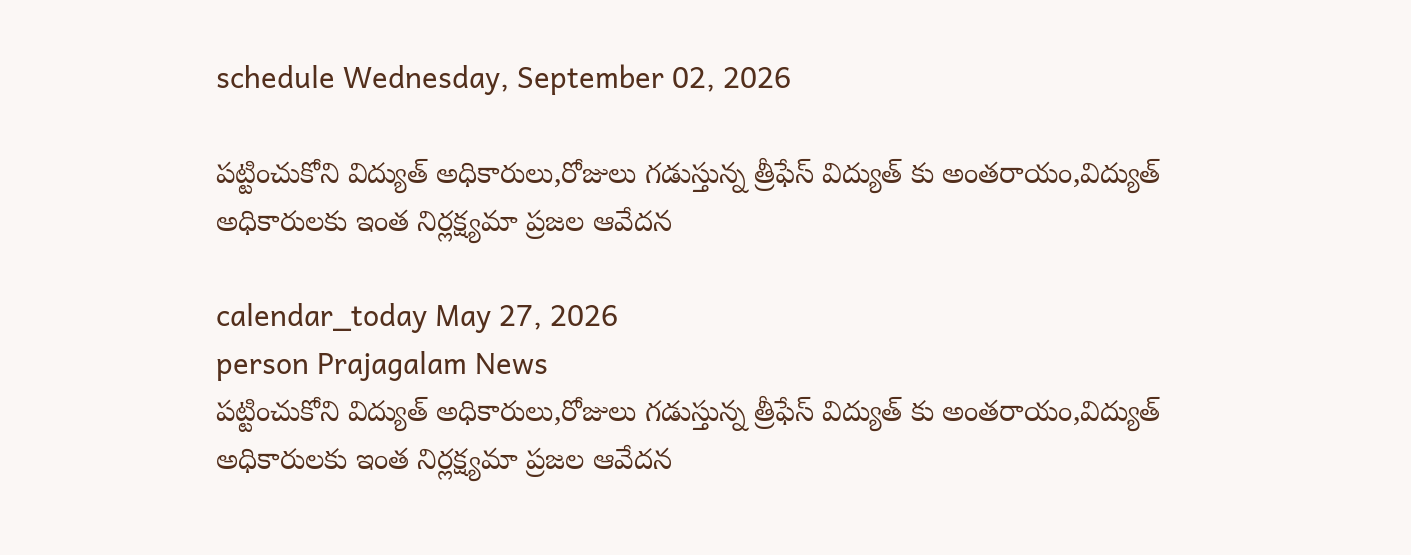schedule Wednesday, September 02, 2026

పట్టించుకోని విద్యుత్ అధికారులు,రోజులు గడుస్తున్న త్రీఫేస్ విద్యుత్ కు అంతరాయం,విద్యుత్ అధికారులకు ఇంత నిర్లక్ష్యమా ప్రజల ఆవేదన

calendar_today May 27, 2026
person Prajagalam News
పట్టించుకోని విద్యుత్ అధికారులు,రోజులు గడుస్తున్న త్రీఫేస్ విద్యుత్ కు అంతరాయం,విద్యుత్ అధికారులకు ఇంత నిర్లక్ష్యమా ప్రజల ఆవేదన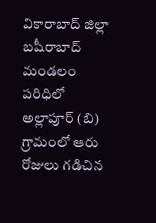వికారాబాద్ జిల్లా బషీరాబాద్ మండలం పరిధిలో అల్లాపూర్ (బి) గ్రామంలో ఆరు రోజులు గడిచిన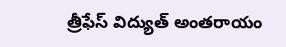త్రీఫేస్ విద్యుత్ అంతరాయం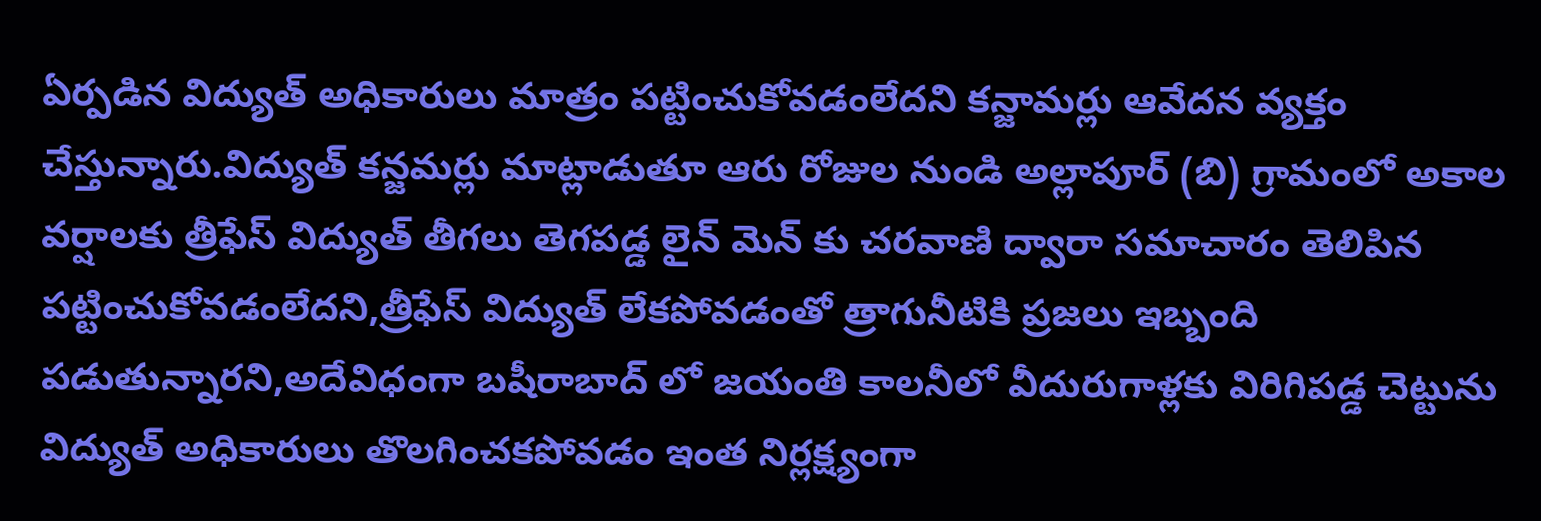ఏర్పడిన విద్యుత్ అధికారులు మాత్రం పట్టించుకోవడంలేదని కన్జామర్లు ఆవేదన వ్యక్తం చేస్తున్నారు.విద్యుత్ కన్జమర్లు మాట్లాడుతూ ఆరు రోజుల నుండి అల్లాపూర్ (బి) గ్రామంలో అకాల వర్షాలకు త్రీఫేస్ విద్యుత్ తీగలు తెగపడ్డ లైన్ మెన్ కు చరవాణి ద్వారా సమాచారం తెలిపిన పట్టించుకోవడంలేదని,త్రీఫేస్ విద్యుత్ లేకపోవడంతో త్రాగునీటికి ప్రజలు ఇబ్బంది పడుతున్నారని,అదేవిధంగా బషీరాబాద్ లో జయంతి కాలనీలో వీదురుగాళ్లకు విరిగిపడ్డ చెట్టును విద్యుత్ అధికారులు తొలగించకపోవడం ఇంత నిర్లక్ష్యంగా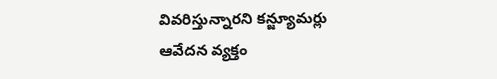వివరిస్తున్నారని కన్జ్యూమర్లు ఆవేదన వ్యక్తం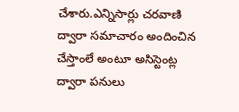చేశారు.ఎన్నిసార్లు చరవాణి ద్వారా సమాచారం అందించిన చేస్తాంలే అంటూ అసిస్టెంట్ల ద్వారా పనులు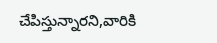చేపిస్తున్నారని,వారికి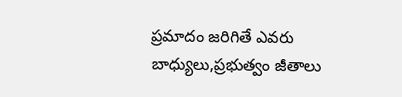ప్రమాదం జరిగితే ఎవరు బాధ్యులు,ప్రభుత్వం జీతాలు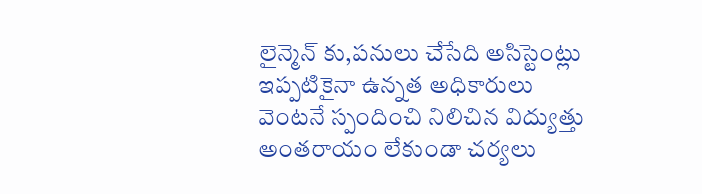లైన్మెన్ కు,పనులు చేసేది అసిస్టెంట్లు ఇప్పటికైనా ఉన్నత అధికారులు వెంటనే స్పందించి నిలిచిన విద్యుత్తు అంతరాయం లేకుండా చర్యలు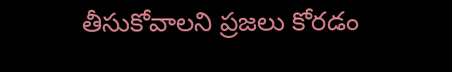తీసుకోవాలని ప్రజలు కోరడం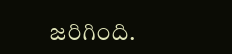జరిగింది.